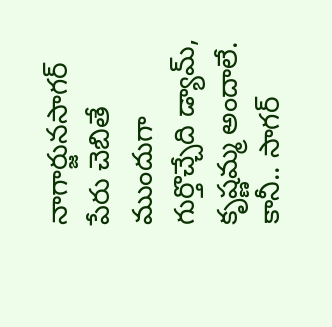నాగార్జునసాగర్ పేరు చెబితే ముందుగా గుర్తొచ్చేది డ్యామ్, కృష్ణమ్మ అందాలే. కానీ.. సాగర్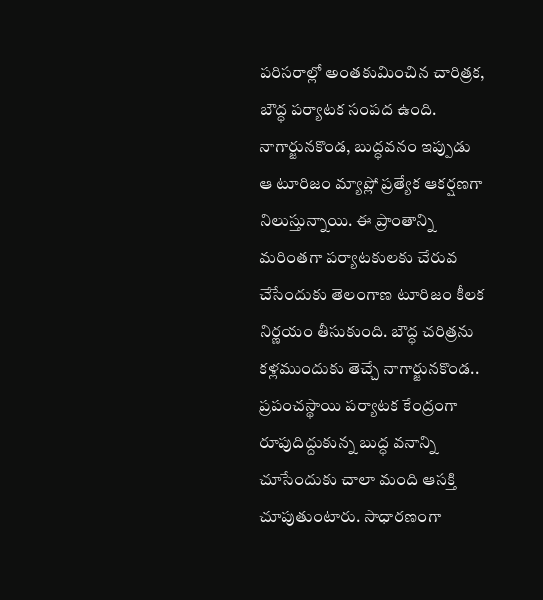పరిసరాల్లో అంతకుమించిన చారిత్రక, బౌద్ధ పర్యాటక సంపద ఉంది. నాగార్జునకొండ, బుద్ధవనం ఇప్పుడు ఆ టూరిజం మ్యాప్లో ప్రత్యేక ఆకర్షణగా నిలుస్తున్నాయి. ఈ ప్రాంతాన్ని మరింతగా పర్యాటకులకు చేరువ చేసేందుకు తెలంగాణ టూరిజం కీలక నిర్ణయం తీసుకుంది. బౌద్ధ చరిత్రను కళ్లముందుకు తెచ్చే నాగార్జునకొండ.. ప్రపంచస్థాయి పర్యాటక కేంద్రంగా రూపుదిద్దుకున్న బుద్ధ వనాన్ని చూసేందుకు చాలా మంది ఆసక్తి చూపుతుంటారు. సాధారణంగా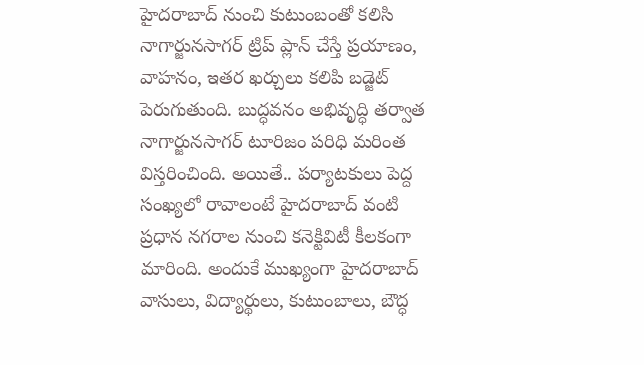హైదరాబాద్ నుంచి కుటుంబంతో కలిసి నాగార్జునసాగర్ ట్రిప్ ప్లాన్ చేస్తే ప్రయాణం, వాహనం, ఇతర ఖర్చులు కలిపి బడ్జెట్ పెరుగుతుంది. బుద్ధవనం అభివృద్ధి తర్వాత నాగార్జునసాగర్ టూరిజం పరిధి మరింత విస్తరించింది. అయితే.. పర్యాటకులు పెద్ద సంఖ్యలో రావాలంటే హైదరాబాద్ వంటి ప్రధాన నగరాల నుంచి కనెక్టివిటీ కీలకంగా మారింది. అందుకే ముఖ్యంగా హైదరాబాద్ వాసులు, విద్యార్థులు, కుటుంబాలు, బౌద్ధ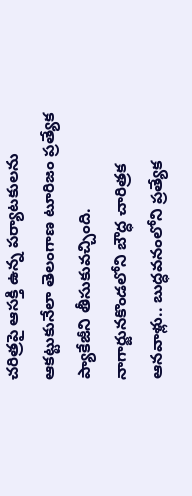చరిత్రపై ఆసక్తి ఉన్న పర్యాటకులను ఆకట్టుకునేలా తెలంగాణ టూరిజం ప్రత్యేక ప్యాకేజీని తీసుకువచ్చింది.
నాగార్జునకొండలోని బౌద్ధ చారిత్రక ఆనవాళ్లు.. బుద్ధవనంలోని ప్రత్యేక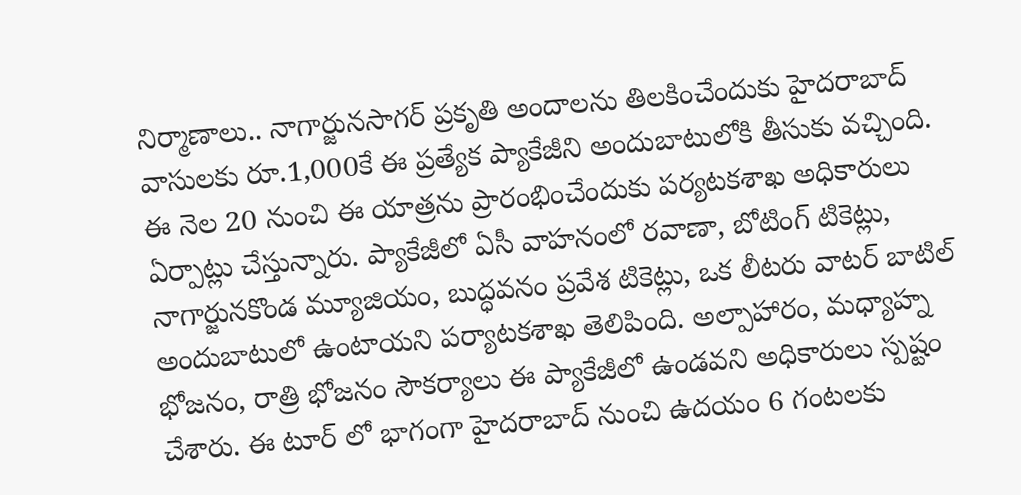నిర్మాణాలు.. నాగార్జునసాగర్ ప్రకృతి అందాలను తిలకించేందుకు హైదరాబాద్ వాసులకు రూ.1,000కే ఈ ప్రత్యేక ప్యాకేజీని అందుబాటులోకి తీసుకు వచ్చింది. ఈ నెల 20 నుంచి ఈ యాత్రను ప్రారంభించేందుకు పర్యటకశాఖ అధికారులు ఏర్పాట్లు చేస్తున్నారు. ప్యాకేజీలో ఏసీ వాహనంలో రవాణా, బోటింగ్ టికెట్లు, నాగార్జునకొండ మ్యూజియం, బుద్ధవనం ప్రవేశ టికెట్లు, ఒక లీటరు వాటర్ బాటిల్ అందుబాటులో ఉంటాయని పర్యాటకశాఖ తెలిపింది. అల్పాహారం, మధ్యాహ్న భోజనం, రాత్రి భోజనం సౌకర్యాలు ఈ ప్యాకేజీలో ఉండవని అధికారులు స్పష్టం చేశారు. ఈ టూర్ లో భాగంగా హైదరాబాద్ నుంచి ఉదయం 6 గంటలకు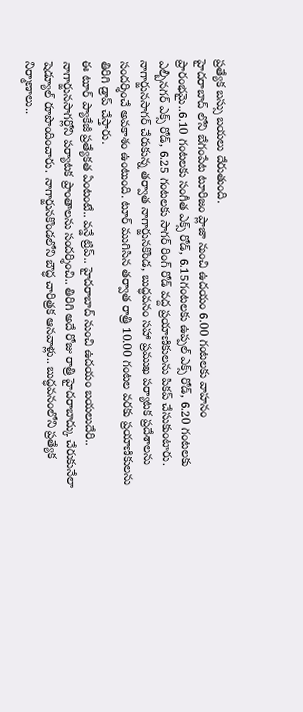ప్రత్యేక బస్సు బయలు దేరుతుంది.
హైదరాబాద్ లోని బేగంపేట టూరిజం ప్లాజా నుంచి ఉదయం 6.00 గంటలకు వాహనం ప్రారంభమై..6.10 గంటలకు సంగీత ఎక్స్ రోడ్, 6.15గంటలకు ఉప్పల్ ఎక్స్ రోడ్, 6.20 గంటలకు ఎల్బీనగర్ ఎక్స్ రోడ్, 6.25 గంటలకు సాగర్ రింగ్ రోడ్ వద్ద ప్రయాణికులను పికప్ చేసుకుంటారు. నాగార్జునసాగర్ చేరుకున్న తర్వాత నాగార్జునకొండ, బుద్ధవనం సహా ప్రముఖ పర్యాటక ప్రదేశాలను సందర్శించే అవకాశం ఉంటుంది. టూర్ ముగిసిన తర్వాత రాత్రి 10.00 గంటల వరకు ప్రయాణికులను తిరిగి డ్రాప్ చేస్తారు.
ఈ టూర్ ప్యాకేజీ ప్రత్యేకత ఏంటంటే.. వన్డే ట్రిప్.. హైదరాబాద్ నుంచి ఉదయం బయలుదేరి.. నాగార్జునసాగర్లోని పర్యాటక ప్రాంతాలను సందర్శించి.. తిరిగి అదే రోజు రాత్రి హైదరాబాద్కు చేరుకునేలా షెడ్యూల్ రూపొందించారు. నాగార్జునకొండలోని బౌద్ధ చారిత్రక ఆనవాళ్లు.. బుద్ధవనంలోని ప్రత్యేక నిర్మాణాలు..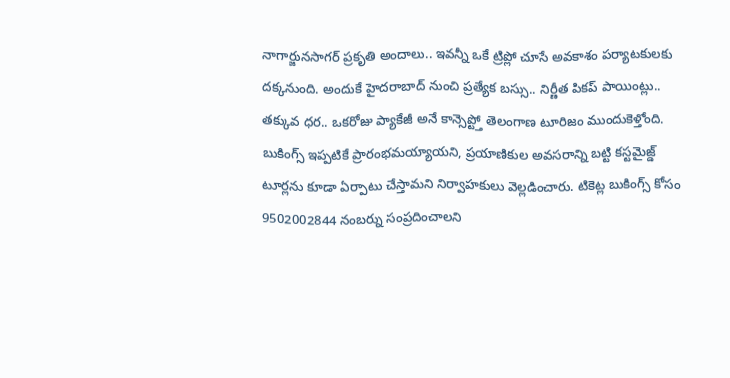నాగార్జునసాగర్ ప్రకృతి అందాలు.. ఇవన్నీ ఒకే ట్రిప్లో చూసే అవకాశం పర్యాటకులకు దక్కనుంది. అందుకే హైదరాబాద్ నుంచి ప్రత్యేక బస్సు.. నిర్ణీత పికప్ పాయింట్లు.. తక్కువ ధర.. ఒకరోజు ప్యాకేజీ అనే కాన్సెప్ట్తో తెలంగాణ టూరిజం ముందుకెళ్తోంది.
బుకింగ్స్ ఇప్పటికే ప్రారంభమయ్యాయని, ప్రయాణికుల అవసరాన్ని బట్టి కస్టమైజ్డ్ టూర్లను కూడా ఏర్పాటు చేస్తామని నిర్వాహకులు వెల్లడించారు. టికెట్ల బుకింగ్స్ కోసం 9502002844 నంబర్ను సంప్రదించాలని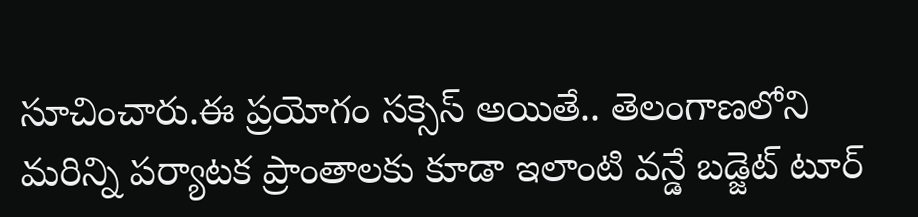సూచించారు.ఈ ప్రయోగం సక్సెస్ అయితే.. తెలంగాణలోని మరిన్ని పర్యాటక ప్రాంతాలకు కూడా ఇలాంటి వన్డే బడ్జెట్ టూర్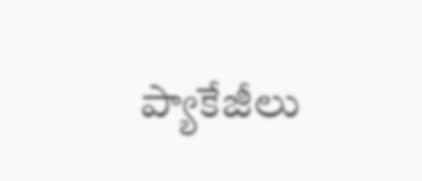ప్యాకేజీలు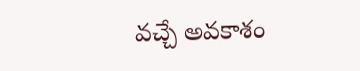వచ్చే అవకాశం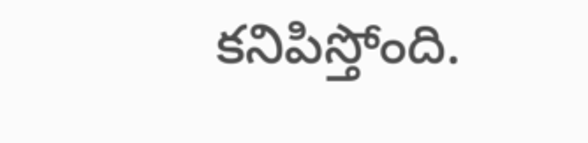కనిపిస్తోంది.